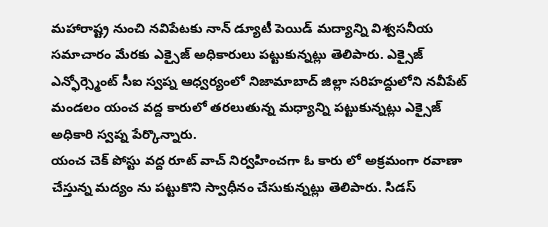మహారాష్ట్ర నుంచి నవిపేటకు నాన్ డ్యూటీ పెయిడ్ మద్యాన్ని విశ్వసనీయ సమాచారం మేరకు ఎక్సైజ్ అధికారులు పట్టుకున్నట్లు తెలిపారు. ఎక్సైజ్ ఎన్ఫోర్స్మెంట్ సీఐ స్వప్న ఆధ్వర్యంలో నిజామాబాద్ జిల్లా సరిహద్దులోని నవీపేట్ మండలం యంచ వద్ద కారులో తరలుతున్న మధ్యాన్ని పట్టుకున్నట్లు ఎక్సైజ్ అధికారి స్వప్న పేర్కొన్నారు.
యంచ చెక్ పోస్టు వద్ద రూట్ వాచ్ నిర్వహించగా ఓ కారు లో అక్రమంగా రవాణా చేస్తున్న మద్యం ను పట్టుకొని స్వాధీనం చేసుకున్నట్లు తెలిపారు. సిడస్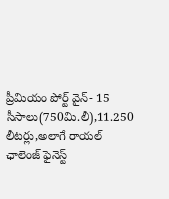ప్రీమియం పోర్ట్ వైన్- 15 సీసాలు(750మి.లీ),11.250 లీటర్లు,అలాగే రాయల్ ఛాలెంజ్ ఫైనెస్ట్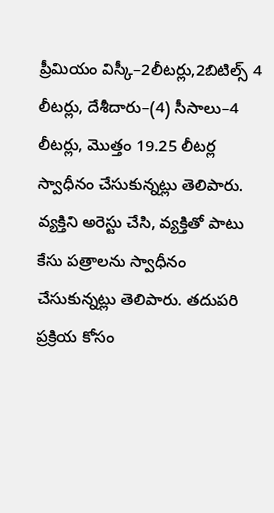ప్రీమియం విస్కీ–2లీటర్లు,2బిటిల్స్ 4 లీటర్లు, దేశీదారు–(4) సీసాలు–4 లీటర్లు, మొత్తం 19.25 లీటర్ల స్వాధీనం చేసుకున్నట్లు తెలిపారు.
వ్యక్తిని అరెస్టు చేసి, వ్యక్తితో పాటు కేసు పత్రాలను స్వాధీనం చేసుకున్నట్లు తెలిపారు. తదుపరి ప్రక్రియ కోసం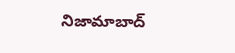నిజామాబాద్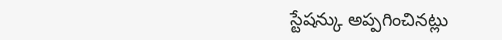స్టేషన్కు అప్పగించినట్లు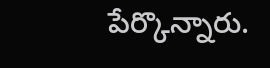పేర్కొన్నారు.